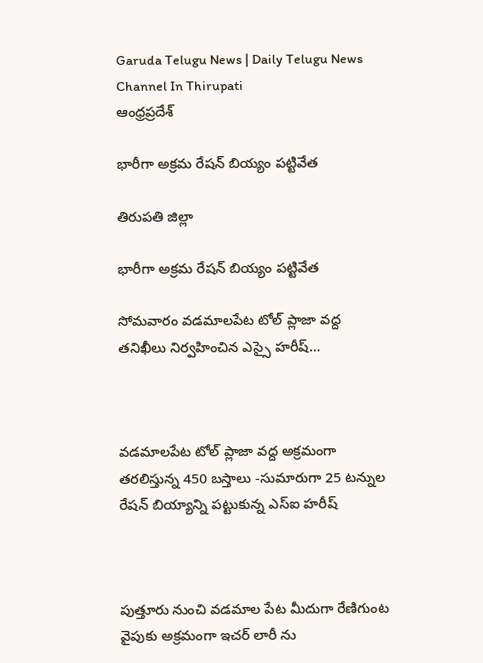Garuda Telugu News | Daily Telugu News Channel In Thirupati
ఆంధ్రప్రదేశ్

భారీగా అక్రమ రేషన్ బియ్యం పట్టివేత

తిరుపతి జిల్లా

భారీగా అక్రమ రేషన్ బియ్యం పట్టివేత

సోమవారం వడమాలపేట టోల్ ప్లాజా వద్ద తనిఖీలు నిర్వహించిన ఎస్సై హరీష్…



వడమాలపేట టోల్ ప్లాజా వద్ద అక్రమంగా తరలిస్తున్న 450 బస్తాలు -సుమారుగా 25 టన్నుల రేషన్ బియ్యాన్ని పట్టుకున్న ఎస్ఐ హరీష్



పుత్తూరు నుంచి వడమాల పేట మీదుగా రేణిగుంట వైపుకు అక్రమంగా ఇచర్ లారీ ను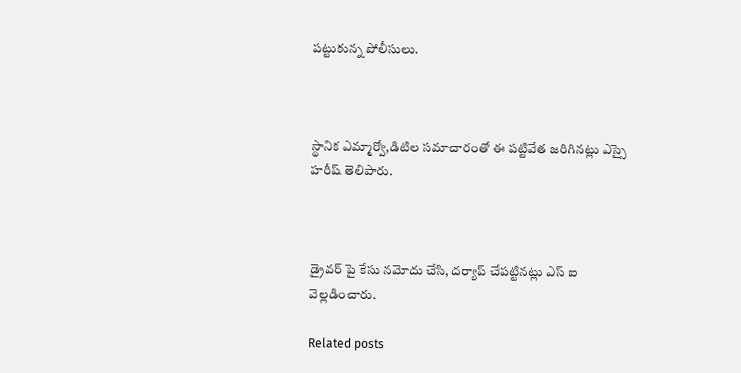పట్టుకున్న పోలీసులు.



స్థానిక ఎమ్మార్వో,డిటిల సమాచారంతో ఈ పట్టివేత జరిగినట్లు ఎస్సై హరీష్ తెలిపారు.



డ్రైవర్ పై కేసు నమోదు చేసి, దర్యాప్ చేపట్టినట్లు ఎస్ ఐ వెల్లడించారు.

Related posts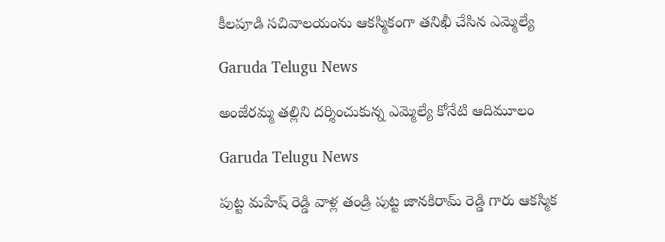కీలపూడి సచివాలయంను ఆకస్మికంగా తనిఖీ చేసిన ఎమ్మెల్యే

Garuda Telugu News

అంజేరమ్మ తల్లిని దర్శించుకున్న ఎమ్మెల్యే కోనేటి ఆదిమూలం

Garuda Telugu News

పుట్ట మహేష్ రెడ్డి వాళ్ల తండ్రి పుట్ట జానకిరామ్ రెడ్డి గారు ఆకస్మిక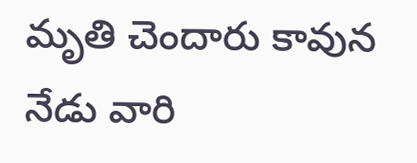మృతి చెందారు కావున నేడు వారి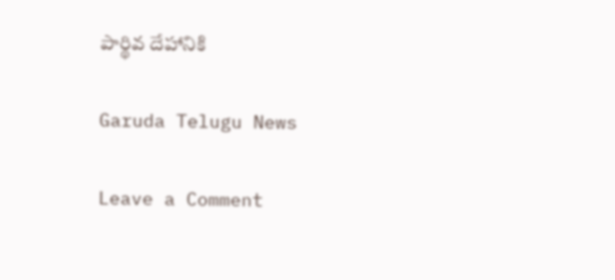పార్థివ దేహానికి

Garuda Telugu News

Leave a Comment